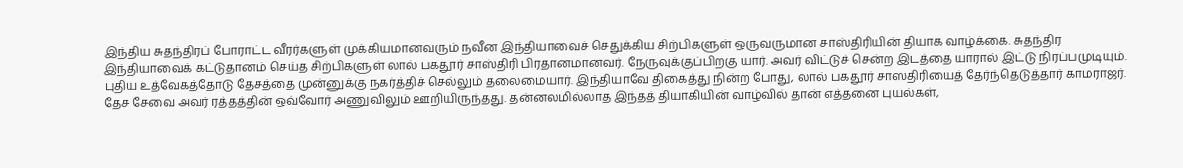இந்திய சுதந்திரப் போராட்ட வீரர்களுள் முக்கியமானவரும் நவீன இந்தியாவைச் செதுக்கிய சிற்பிகளுள் ஒருவருமான சாஸ்திரியின் தியாக வாழ்க்கை. சுதந்திர இந்தியாவைக் கட்டுதானம் செய்த சிற்பிகளுள் லால் பகதூர் சாஸ்திரி பிரதானமானவர். நேருவுக்குப்பிறகு யார். அவர் விட்டுச் சென்ற இடத்தை யாரால் இட்டு நிரப்பமுடியும். புதிய உத்வேகத்தோடு தேசத்தை முன்னுக்கு நகர்த்திச் செல்லும் தலைமையார். இந்தியாவே திகைத்து நின்ற போது, லால் பகதூர் சாஸதிரியைத் தேர்ந்தெடுத்தார் காமராஜர். தேச சேவை அவர் ரத்தத்தின் ஒவ்வோர் அணுவிலும் ஊறியிருந்தது. தன்னலமில்லாத இந்தத் தியாகியின் வாழ்வில் தான் எத்தனை புயல்கள்,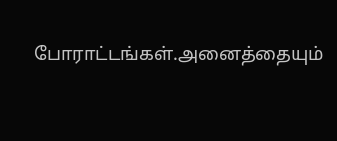போராட்டங்கள்.அனைத்தையும்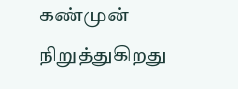கண்முன் நிறுத்துகிறது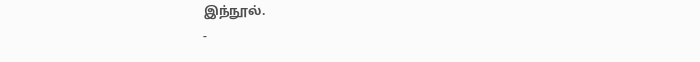இந்நூல்.
-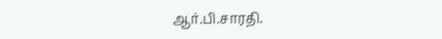ஆர்.பி.சாரதி.